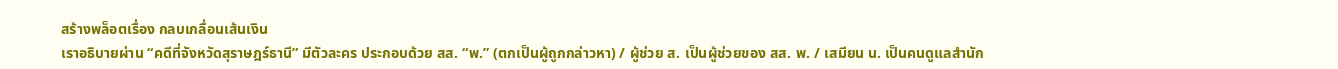สร้างพล็อตเรื่อง กลบเกลื่อนเส้นเงิน
เราอธิบายผ่าน “คดีที่จังหวัดสุราษฎร์ธานี” มีตัวละคร ประกอบด้วย สส. “พ.” (ตกเป็นผู้ถูกกล่าวหา) / ผู้ช่วย ส. เป็นผู้ช่วยของ สส. พ. / เสมียน น. เป็นคนดูแลสำนัก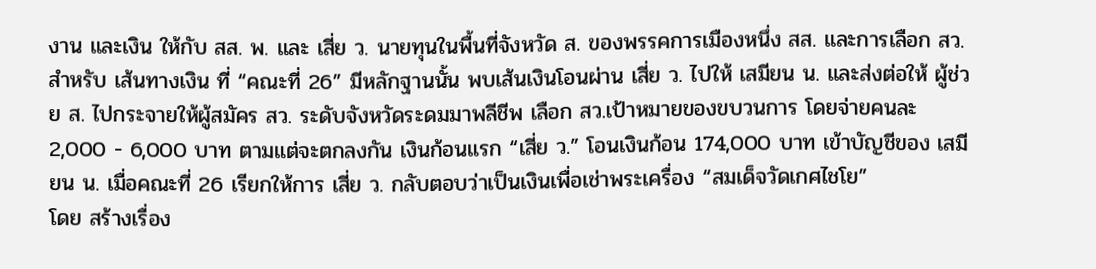งาน และเงิน ให้กับ สส. พ. และ เสี่ย ว. นายทุนในพื้นที่จังหวัด ส. ของพรรคการเมืองหนึ่ง สส. และการเลือก สว.
สำหรับ เส้นทางเงิน ที่ “คณะที่ 26” มีหลักฐานนั้น พบเส้นเงินโอนผ่าน เสี่ย ว. ไปให้ เสมียน น. และส่งต่อให้ ผู้ช่วย ส. ไปกระจายให้ผู้สมัคร สว. ระดับจังหวัดระดมมาพลีชีพ เลือก สว.เป้าหมายของขบวนการ โดยจ่ายคนละ 2,000 - 6,000 บาท ตามแต่จะตกลงกัน เงินก้อนแรก “เสี่ย ว.” โอนเงินก้อน 174,000 บาท เข้าบัญชีของ เสมียน น. เมื่อคณะที่ 26 เรียกให้การ เสี่ย ว. กลับตอบว่าเป็นเงินเพื่อเช่าพระเครื่อง “สมเด็จวัดเกศไชโย”
โดย สร้างเรื่อง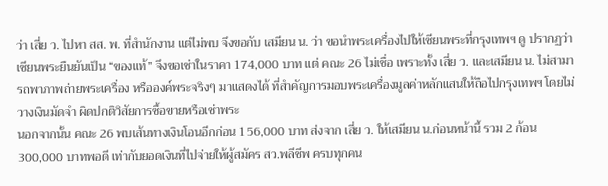ว่า เสี่ย ว. ไปหา สส. พ. ที่สำนักงาน แต่ไม่พบ จึงขอกับ เสมียน น. ว่า ขอนำพระเครื่องไปให้เซียนพระที่กรุงเทพฯ ดู ปรากฏว่าเซียนพระยืนยันเป็น “ของแท้” จึงขอเช่าในราคา 174,000 บาท แต่ คณะ 26 ไม่เชื่อ เพราะทั้ง เสี่ย ว. และเสมียน น. ไม่สามารถพาภาพถ่ายพระเครื่อง หรือองค์พระจริงๆ มาแสดงได้ ที่สำคัญการมอบพระเครื่องมูลค่าหลักแสนให้ถือไปกรุงเทพฯ โดยไม่วางเงินมัดจำ ผิดปกติวิสัยการซื้อขายหรือเช่าพระ
นอกจากนั้น คณะ 26 พบเส้นทางเงินโอนอีกก่อน 156,000 บาท ส่งจาก เสี่ย ว. ให้เสมียน น.ก่อนหน้านี้ รวม 2 ก้อน 300,000 บาทพอดี เท่ากับยอดเงินที่ไปจ่ายให้ผู้สมัคร สว.พลีชีพ ครบทุกคน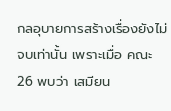กลอุบายการสร้างเรื่องยังไม่จบเท่านั้น เพราะเมื่อ คณะ 26 พบว่า เสมียน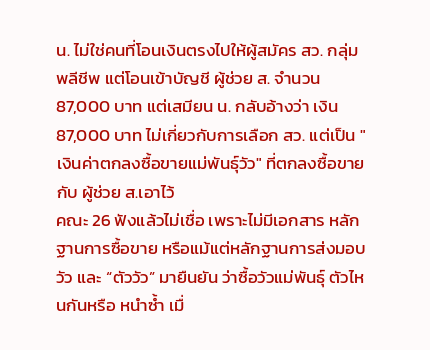น. ไม่ใช่คนที่โอนเงินตรงไปให้ผู้สมัคร สว. กลุ่มพลีชีพ แต่โอนเข้าบัญชี ผู้ช่วย ส. จำนวน 87,000 บาท แต่เสมียน น. กลับอ้างว่า เงิน 87,000 บาท ไม่เกี่ยวกับการเลือก สว. แต่เป็น "เงินค่าตกลงซื้อขายแม่พันธุ์วัว" ที่ตกลงซื้อขายกับ ผู้ช่วย ส.เอาไว้
คณะ 26 ฟังแล้วไม่เชื่อ เพราะไม่มีเอกสาร หลักฐานการซื้อขาย หรือแม้แต่หลักฐานการส่งมอบวัว และ “ตัววัว” มายืนยัน ว่าซื้อวัวแม่พันธุ์ ตัวไหนกันหรือ หนำซ้ำ เมื่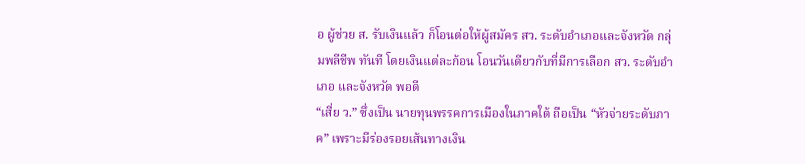อ ผู้ช่วย ส. รับเงินแล้ว ก็โอนต่อให้ผู้สมัคร สว. ระดับอำเภอและจังหวัด กลุ่มพลีชีพ ทันที โดยเงินแต่ละก้อน โอนวันเดียวกับที่มีการเลือก สว. ระดับอำเภอ และจังหวัด พอดี
“เสี่ย ว.” ซึ่งเป็น นายทุนพรรคการเมืองในภาคใต้ ถือเป็น “หัวจ่ายระดับภาค” เพราะมีร่องรอยเส้นทางเงิน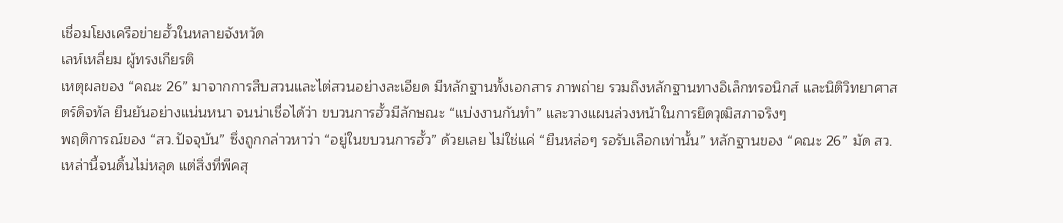เชื่อมโยงเครือข่ายฮั้วในหลายจังหวัด
เลห์เหลี่ยม ผู้ทรงเกียรติ
เหตุผลของ “คณะ 26” มาจากการสืบสวนและไต่สวนอย่างละเอียด มีหลักฐานทั้งเอกสาร ภาพถ่าย รวมถึงหลักฐานทางอิเล็กทรอนิกส์ และนิติวิทยาศาสตร์ดิจทัล ยืนยันอย่างแน่นหนา จนน่าเชื่อได้ว่า ขบวนการฮั้วมีลักษณะ “แบ่งงานกันทำ” และวางแผนล่วงหน้าในการยึดวุฒิสภาจริงๆ
พฤติการณ์ของ “สว.ปัจจุบัน” ซึ่งถูกกล่าวหาว่า “อยู่ในขบวนการฮั้ว” ด้วยเลย ไม่ใช่แค่ “ยืนหล่อๆ รอรับเลือกเท่านั้น” หลักฐานของ “คณะ 26” มัด สว.เหล่านี้จนดิ้นไม่หลุด แต่สิ่งที่พีคสุ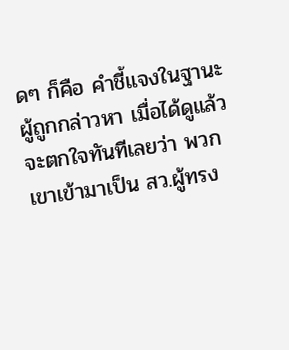ดๆ ก็คือ คำชี้แจงในฐานะผู้ถูกกล่าวหา เมื่อได้ดูแล้วจะตกใจทันทีเลยว่า พวกเขาเข้ามาเป็น สว.ผู้ทรง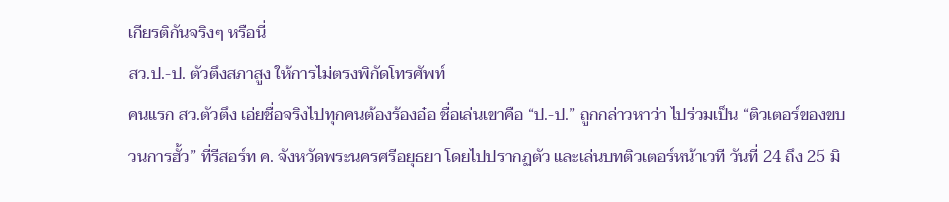เกียรติกันจริงๆ หรือนี่
สว.ป.-ป. ตัวตึงสภาสูง ให้การไม่ตรงพิกัดโทรศัพท์
คนแรก สว.ตัวตึง เอ่ยชื่อจริงไปทุกคนต้องร้องอ๋อ ชื่อเล่นเขาคือ “ป.-ป.” ถูกกล่าวหาว่า ไปร่วมเป็น “ติวเตอร์ของขบวนการฮั้ว” ที่รีสอร์ท ค. จังหวัดพระนครศรีอยุธยา โดยไปปรากฏตัว และเล่นบทติวเตอร์หน้าเวที วันที่ 24 ถึง 25 มิ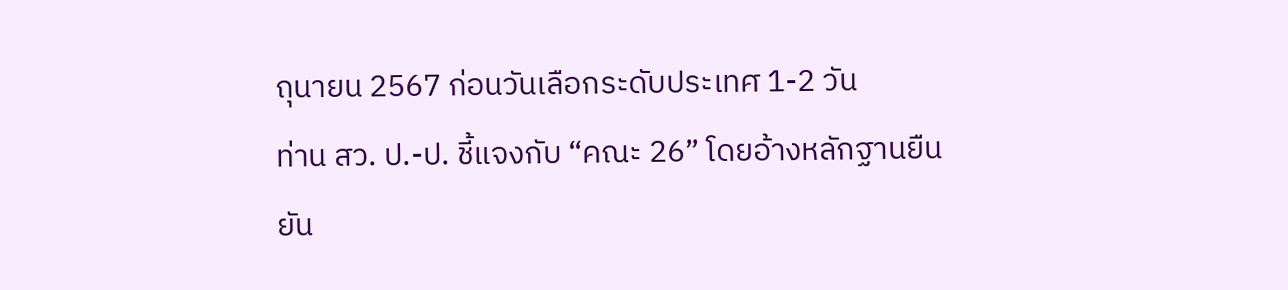ถุนายน 2567 ก่อนวันเลือกระดับประเทศ 1-2 วัน
ท่าน สว. ป.-ป. ชี้แจงกับ “คณะ 26” โดยอ้างหลักฐานยืนยัน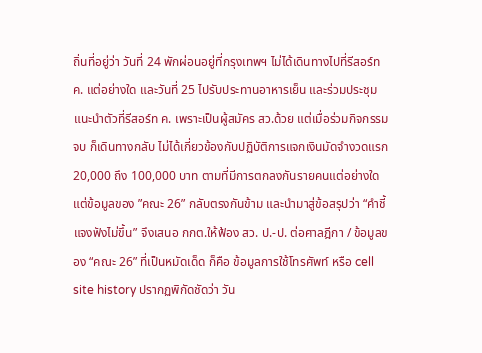ถิ่นที่อยู่ว่า วันที่ 24 พักผ่อนอยู่ที่กรุงเทพฯ ไม่ได้เดินทางไปที่รีสอร์ท ค. แต่อย่างใด และวันที่ 25 ไปรับประทานอาหารเย็น และร่วมประชุมแนะนำตัวที่รีสอร์ท ค. เพราะเป็นผู้สมัคร สว.ด้วย แต่เมื่อร่วมกิจกรรมจบ ก็เดินทางกลับ ไม่ได้เกี่ยวข้องกับปฏิบัติการแจกเงินมัดจำงวดแรก 20,000 ถึง 100,000 บาท ตามที่มีการตกลงกันรายคนแต่อย่างใด
แต่ข้อมูลของ ”คณะ 26” กลับตรงกันข้าม และนำมาสู่ข้อสรุปว่า “คำชี้แจงฟังไม่ขึ้น” จึงเสนอ กกต.ให้ฟ้อง สว. ป.-ป. ต่อศาลฎีกา / ข้อมูลของ “คณะ 26” ที่เป็นหมัดเด็ด ก็คือ ข้อมูลการใช้โทรศัพท์ หรือ cell site history ปรากฏพิกัดชัดว่า วัน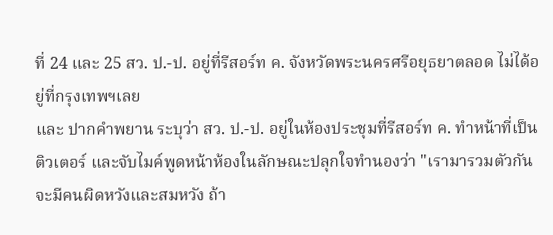ที่ 24 และ 25 สว. ป.-ป. อยู่ที่รีสอร์ท ค. จังหวัดพระนครศรีอยุธยาตลอด ไม่ได้อยู่ที่กรุงเทพฯเลย
และ ปากคำพยาน ระบุว่า สว. ป.-ป. อยู่ในห้องประชุมที่รีสอร์ท ค. ทำหน้าที่เป็นติวเตอร์ และจับไมค์พูดหน้าห้องในลักษณะปลุกใจทำนองว่า "เรามารวมตัวกันจะมีคนผิดหวังและสมหวัง ถ้า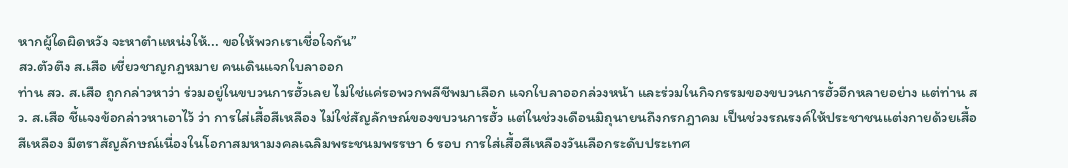หากผู้ใดผิดหวัง จะหาตำแหน่งให้... ขอให้พวกเราเชื่อใจกัน”
สว.ตัวตึง ส.เสือ เชี่ยวชาญกฎหมาย คนเดินแจกใบลาออก
ท่าน สว. ส.เสือ ถูกกล่าวหาว่า ร่วมอยู่ในขบวนการฮั้วเลย ไม่ใช่แค่รอพวกพลีชีพมาเลือก แจกใบลาออกล่วงหน้า และร่วมในกิจกรรมของขบวนการฮั้วอีกหลายอย่าง แต่ท่าน สว. ส.เสือ ชี้แจงข้อกล่าวหาเอาไว้ ว่า การใส่เสื้อสีเหลือง ไม่ใช่สัญลักษณ์ของขบวนการฮั้ว แต่ในช่วงเดือนมิถุนายนถึงกรกฎาคม เป็นช่วงรณรงค์ให้ประชาชนแต่งกายด้วยเสื้อสีเหลือง มีตราสัญลักษณ์เนื่องในโอกาสมหามงคลเฉลิมพระชนมพรรษา 6 รอบ การใส่เสื้อสีเหลืองวันเลือกระดับประเทศ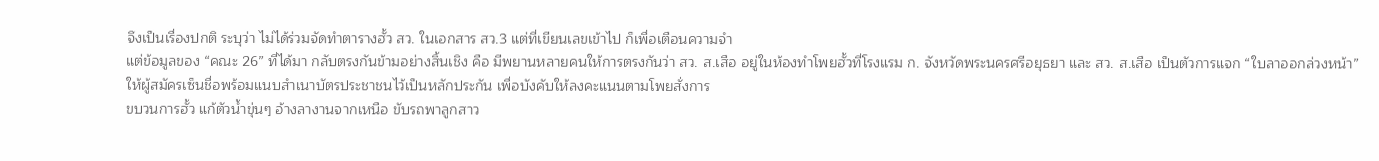จึงเป็นเรื่องปกติ ระบุว่า ไม่ได้ร่วมจัดทำตารางฮั้ว สว. ในเอกสาร สว.3 แต่ที่เขียนเลขเข้าไป ก็เพื่อเตือนความจำ
แต่ข้อมูลของ “คณะ 26” ที่ได้มา กลับตรงกันข้ามอย่างสิ้นเชิง คือ มีพยานหลายคนให้การตรงกันว่า สว. ส.เสือ อยู่ในห้องทำโพยฮั้วที่โรงแรม ก. จังหวัดพระนครศรีอยุธยา และ สว. ส.เสือ เป็นตัวการแจก “ใบลาออกล่วงหน้า” ให้ผู้สมัครเซ็นชื่อพร้อมแนบสำเนาบัตรประชาชนไว้เป็นหลักประกัน เพื่อบังคับให้ลงคะแนนตามโพยสั่งการ
ขบวนการฮั้ว แก้ตัวน้ำขุ่นๆ อ้างลางานจากเหนือ ขับรถพาลูกสาว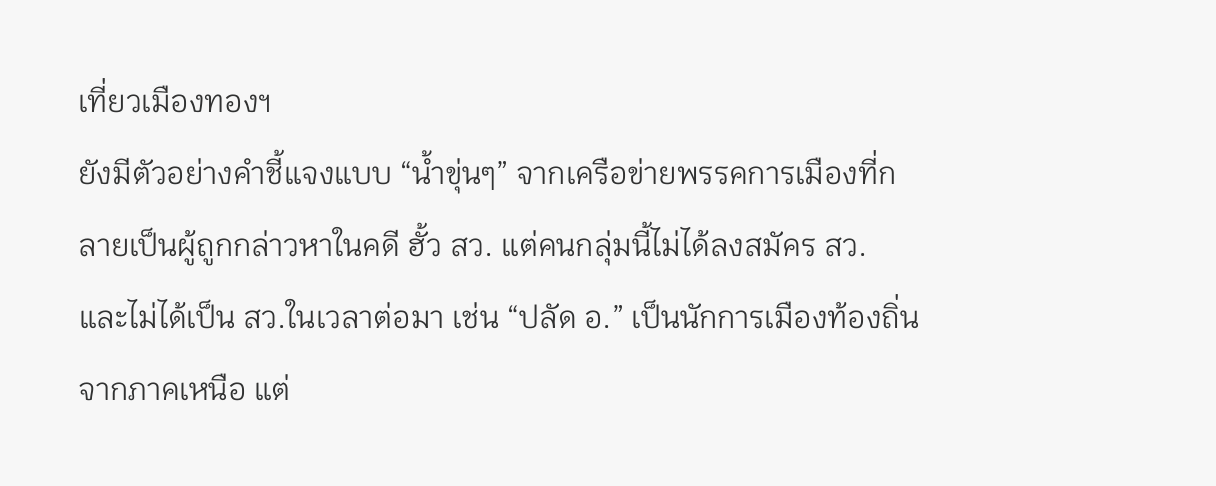เที่ยวเมืองทองฯ
ยังมีตัวอย่างคำชี้แจงแบบ “น้ำขุ่นๆ” จากเครือข่ายพรรคการเมืองที่กลายเป็นผู้ถูกกล่าวหาในคดี ฮั้ว สว. แต่คนกลุ่มนี้ไม่ได้ลงสมัคร สว. และไม่ได้เป็น สว.ในเวลาต่อมา เช่น “ปลัด อ.” เป็นนักการเมืองท้องถิ่นจากภาคเหนือ แต่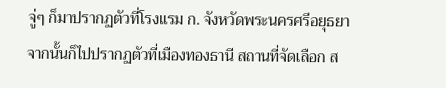จู่ๆ ก็มาปรากฏตัวที่โรงแรม ก. จังหวัดพระนครศรีอยุธยา จากนั้นก็ไปปรากฏตัวที่เมืองทองธานี สถานที่จัดเลือก ส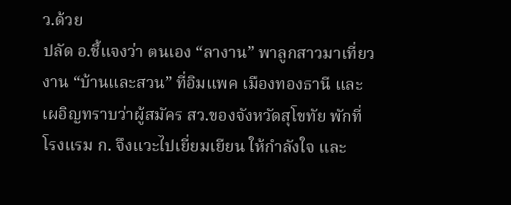ว.ด้วย
ปลัด อ.ชี้แจงว่า ตนเอง “ลางาน” พาลูกสาวมาเที่ยวงาน “บ้านและสวน” ที่อิมแพค เมืองทองธานี และเผอิญทราบว่าผู้สมัคร สว.ของจังหวัดสุโขทัย พักที่โรงแรม ก. จึงแวะไปเยี่ยมเยียน ให้กำลังใจ และ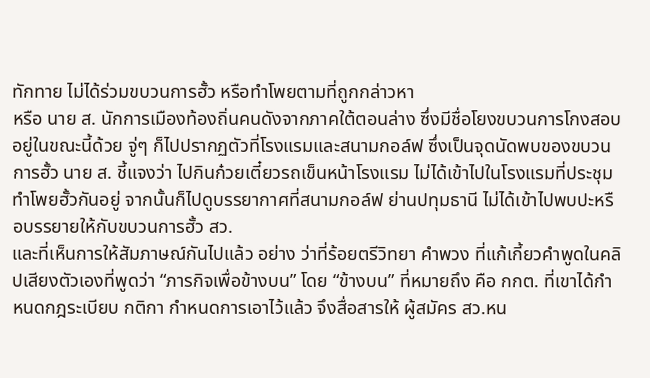ทักทาย ไม่ได้ร่วมขบวนการฮั้ว หรือทำโพยตามที่ถูกกล่าวหา
หรือ นาย ส. นักการเมืองท้องถิ่นคนดังจากภาคใต้ตอนล่าง ซึ่งมีชื่อโยงขบวนการโกงสอบอยู่ในขณะนี้ด้วย จู่ๆ ก็ไปปรากฏตัวที่โรงแรมและสนามกอล์ฟ ซึ่งเป็นจุดนัดพบของขบวนการฮั้ว นาย ส. ชี้แจงว่า ไปกินก๋วยเตี๋ยวรถเข็นหน้าโรงแรม ไม่ได้เข้าไปในโรงแรมที่ประชุมทำโพยฮั้วกันอยู่ จากนั้นก็ไปดูบรรยากาศที่สนามกอล์ฟ ย่านปทุมธานี ไม่ได้เข้าไปพบปะหรือบรรยายให้กับขบวนการฮั้ว สว.
และที่เห็นการให้สัมภาษณ์กันไปแล้ว อย่าง ว่าที่ร้อยตรีวิทยา คำพวง ที่แก้เกี้ยวคำพูดในคลิปเสียงตัวเองที่พูดว่า “ภารกิจเพื่อข้างบน” โดย “ข้างบน” ที่หมายถึง คือ กกต. ที่เขาได้กำหนดกฎระเบียบ กติกา กำหนดการเอาไว้แล้ว จึงสื่อสารให้ ผู้สมัคร สว.หน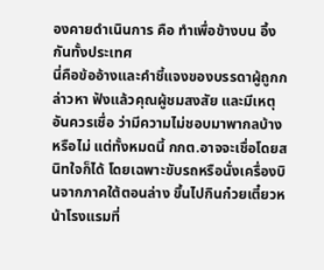องคายดำเนินการ คือ ทำเพื่อข้างบน อึ้งกันทั้งประเทศ
นี่คือข้ออ้างและคำชี้แจงของบรรดาผู้ถูกกล่าวหา ฟังแล้วคุณผู้ชมสงสัย และมีเหตุอันควรเชื่อ ว่ามีความไม่ชอบมาพากลบ้างหรือไม่ แต่ทั้งหมดนี้ กกต.อาจจะเชื่อโดยสนิทใจก็ได้ โดยเฉพาะขับรถหรือนั่งเครื่องบินจากภาคใต้ตอนล่าง ขึ้นไปกินก๋วยเตี๋ยวหน้าโรงแรมที่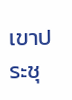เขาประชุ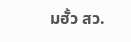มฮั้ว สว.